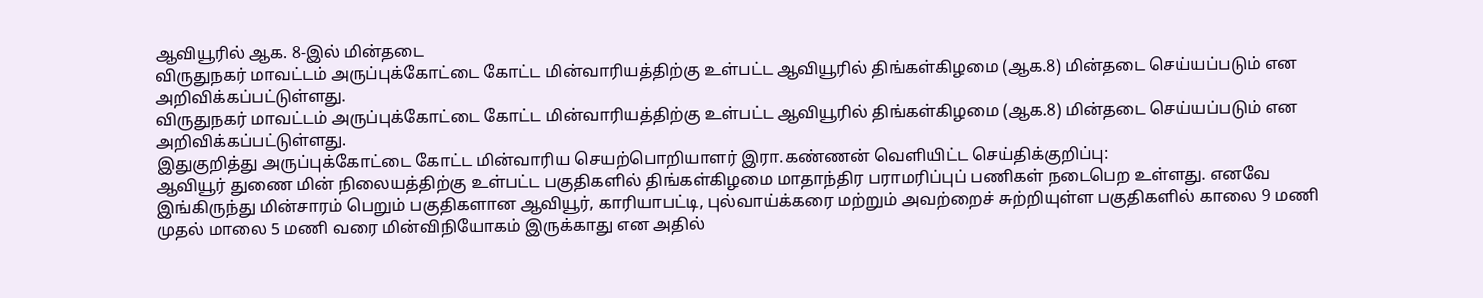ஆவியூரில் ஆக. 8-இல் மின்தடை
விருதுநகர் மாவட்டம் அருப்புக்கோட்டை கோட்ட மின்வாரியத்திற்கு உள்பட்ட ஆவியூரில் திங்கள்கிழமை (ஆக.8) மின்தடை செய்யப்படும் என அறிவிக்கப்பட்டுள்ளது.
விருதுநகர் மாவட்டம் அருப்புக்கோட்டை கோட்ட மின்வாரியத்திற்கு உள்பட்ட ஆவியூரில் திங்கள்கிழமை (ஆக.8) மின்தடை செய்யப்படும் என அறிவிக்கப்பட்டுள்ளது.
இதுகுறித்து அருப்புக்கோட்டை கோட்ட மின்வாரிய செயற்பொறியாளர் இரா.கண்ணன் வெளியிட்ட செய்திக்குறிப்பு:
ஆவியூர் துணை மின் நிலையத்திற்கு உள்பட்ட பகுதிகளில் திங்கள்கிழமை மாதாந்திர பராமரிப்புப் பணிகள் நடைபெற உள்ளது. எனவே இங்கிருந்து மின்சாரம் பெறும் பகுதிகளான ஆவியூர், காரியாபட்டி, புல்வாய்க்கரை மற்றும் அவற்றைச் சுற்றியுள்ள பகுதிகளில் காலை 9 மணி முதல் மாலை 5 மணி வரை மின்விநியோகம் இருக்காது என அதில்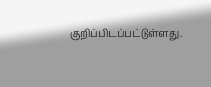குறிப்பிடப்பட்டுள்ளது.